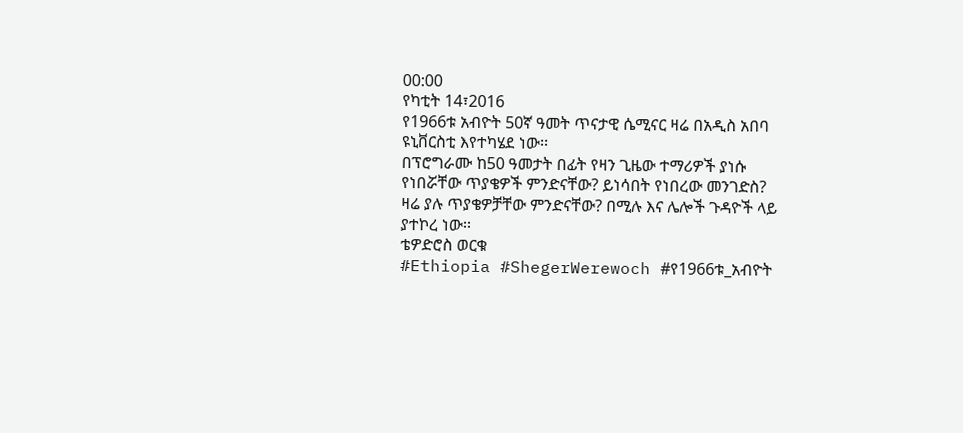00:00
የካቲት 14፣2016
የ1966ቱ አብዮት 50ኛ ዓመት ጥናታዊ ሴሚናር ዛሬ በአዲስ አበባ ዩኒቨርስቲ እየተካሄደ ነው፡፡
በፕሮግራሙ ከ50 ዓመታት በፊት የዛን ጊዜው ተማሪዎች ያነሱ የነበሯቸው ጥያቄዎች ምንድናቸው? ይነሳበት የነበረው መንገድስ?
ዛሬ ያሉ ጥያቄዎቻቸው ምንድናቸው? በሚሉ እና ሌሎች ጉዳዮች ላይ ያተኮረ ነው፡፡
ቴዎድሮስ ወርቁ
#Ethiopia #ShegerWerewoch #የ1966ቱ_አብዮት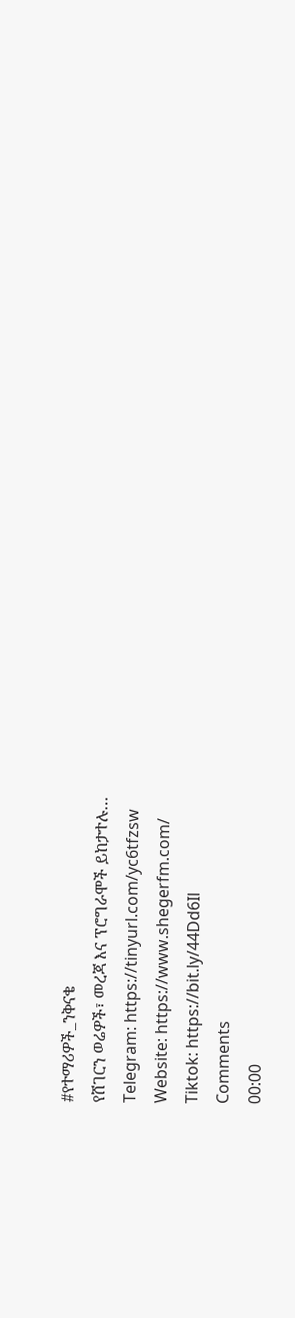#የተማሪዎች_ንቅናቄ
የሸገርን ወሬዎች፣ መረጃ እና ፕሮግራሞች ይከታተሉ…
Telegram: https://tinyurl.com/yc6tfzsw
Website: https://www.shegerfm.com/
Tiktok: https://bit.ly/44Dd6Il
Comments
00:00